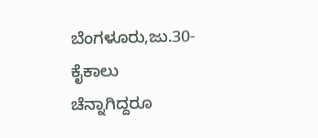ಬೆಂಗಳೂರು,ಜು.30-ಕೈಕಾಲು ಚೆನ್ನಾಗಿದ್ದರೂ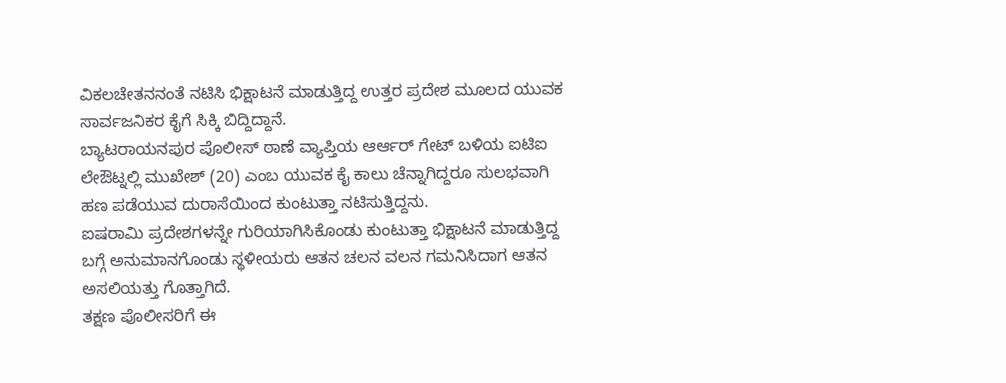ವಿಕಲಚೇತನನಂತೆ ನಟಿಸಿ ಭಿಕ್ಷಾಟನೆ ಮಾಡುತ್ತಿದ್ದ ಉತ್ತರ ಪ್ರದೇಶ ಮೂಲದ ಯುವಕ ಸಾರ್ವಜನಿಕರ ಕೈಗೆ ಸಿಕ್ಕಿ ಬಿದ್ದಿದ್ದಾನೆ.
ಬ್ಯಾಟರಾಯನಪುರ ಪೊಲೀಸ್ ಠಾಣೆ ವ್ಯಾಪ್ತಿಯ ಆರ್ಆರ್ ಗೇಟ್ ಬಳಿಯ ಐಟಿಐ ಲೇಔಟ್ನಲ್ಲಿ ಮುಖೇಶ್ (20) ಎಂಬ ಯುವಕ ಕೈ ಕಾಲು ಚೆನ್ನಾಗಿದ್ದರೂ ಸುಲಭವಾಗಿ ಹಣ ಪಡೆಯುವ ದುರಾಸೆಯಿಂದ ಕುಂಟುತ್ತಾ ನಟಿಸುತ್ತಿದ್ದನು.
ಐಷರಾಮಿ ಪ್ರದೇಶಗಳನ್ನೇ ಗುರಿಯಾಗಿಸಿಕೊಂಡು ಕುಂಟುತ್ತಾ ಭಿಕ್ಷಾಟನೆ ಮಾಡುತ್ತಿದ್ದ ಬಗ್ಗೆ ಅನುಮಾನಗೊಂಡು ಸ್ಥಳೀಯರು ಆತನ ಚಲನ ವಲನ ಗಮನಿಸಿದಾಗ ಆತನ ಅಸಲಿಯತ್ತು ಗೊತ್ತಾಗಿದೆ.
ತಕ್ಷಣ ಪೊಲೀಸರಿಗೆ ಈ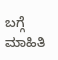ಬಗ್ಗೆ ಮಾಹಿತಿ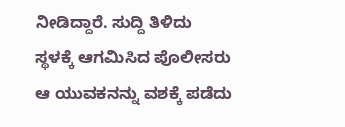ನೀಡಿದ್ದಾರೆ. ಸುದ್ದಿ ತಿಳಿದು ಸ್ಥಳಕ್ಕೆ ಆಗಮಿಸಿದ ಪೊಲೀಸರು ಆ ಯುವಕನನ್ನು ವಶಕ್ಕೆ ಪಡೆದು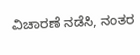ವಿಚಾರಣೆ ನಡೆಸಿ, ನಂತರ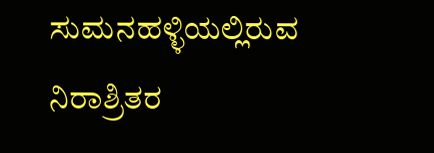ಸುಮನಹಳ್ಳಿಯಲ್ಲಿರುವ ನಿರಾಶ್ರಿತರ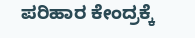ಪರಿಹಾರ ಕೇಂದ್ರಕ್ಕೆ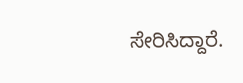ಸೇರಿಸಿದ್ದಾರೆ.